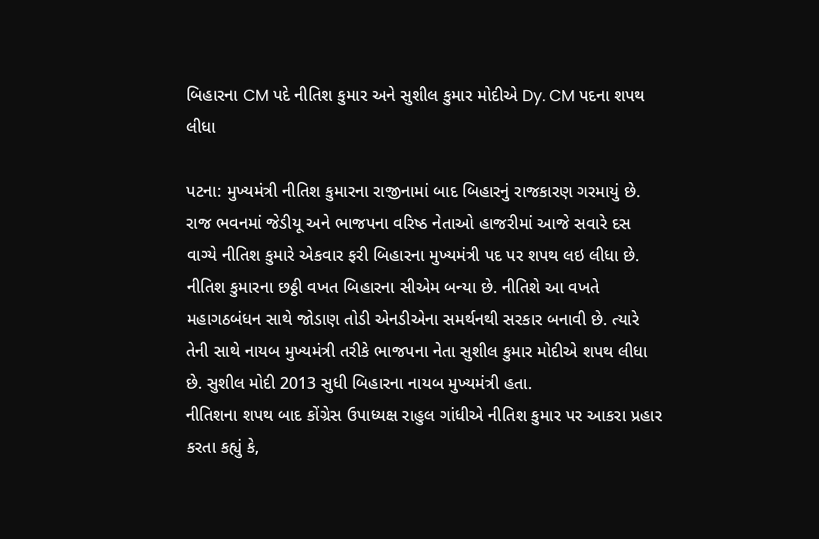બિહારના CM પદે નીતિશ કુમાર અને સુશીલ કુમાર મોદીએ Dy. CM પદના શપથ લીધા

પટના: મુખ્યમંત્રી નીતિશ કુમારના રાજીનામાં બાદ બિહારનું રાજકારણ ગરમાયું છે. રાજ ભવનમાં જેડીયૂ અને ભાજપના વરિષ્ઠ નેતાઓ હાજરીમાં આજે સવારે દસ વાગ્યે નીતિશ કુમારે એકવાર ફરી બિહારના મુખ્યમંત્રી પદ પર શપથ લઇ લીધા છે. નીતિશ કુમારના છઠ્ઠી વખત બિહારના સીએમ બન્યા છે. નીતિશે આ વખતે મહાગઠબંધન સાથે જોડાણ તોડી એનડીએના સમર્થનથી સરકાર બનાવી છે. ત્યારે તેની સાથે નાયબ મુખ્યમંત્રી તરીકે ભાજપના નેતા સુશીલ કુમાર મોદીએ શપથ લીધા છે. સુશીલ મોદી 2013 સુધી બિહારના નાયબ મુખ્યમંત્રી હતા.
નીતિશના શપથ બાદ કોંગ્રેસ ઉપાધ્યક્ષ રાહુલ ગાંધીએ નીતિશ કુમાર પર આકરા પ્રહાર કરતા કહ્યું કે,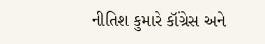નીતિશ કુમારે કૉંગ્રેસ અને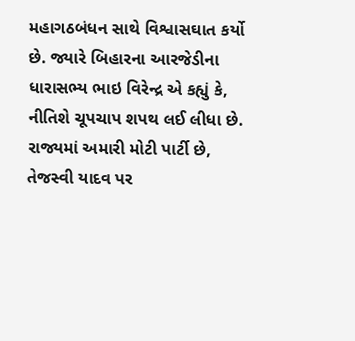મહાગઠબંધન સાથે વિશ્વાસઘાત કર્યો છે. જ્યારે બિહારના આરજેડીના ધારાસભ્ય ભાઇ વિરેન્દ્ર એ કહ્યું કે, નીતિશે ચૂપચાપ શપથ લઈ લીધા છે. રાજ્યમાં અમારી મોટી પાર્ટી છે, તેજસ્વી યાદવ પર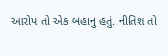આરોપ તો એક બહાનુ હતું. નીતિશ તો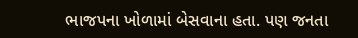ભાજપના ખોળામાં બેસવાના હતા. પણ જનતા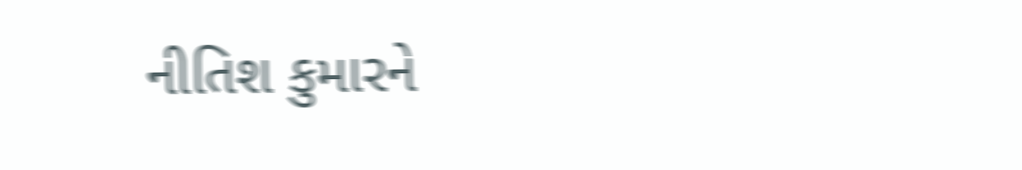નીતિશ કુમારને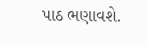પાઠ ભણાવશે.